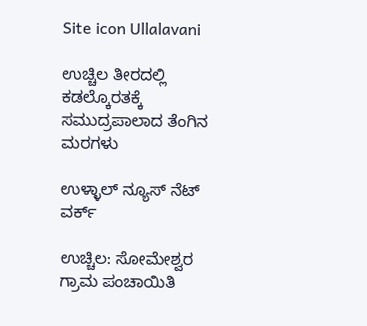Site icon Ullalavani

ಉಚ್ಚಿಲ ತೀರದಲ್ಲಿ ಕಡಲ್ಕೊರತಕ್ಕೆ ಸಮುದ್ರಪಾಲಾದ ತೆಂಗಿನ ಮರಗಳು

ಉಳ್ಳಾಲ್ ನ್ಯೂಸ್ ನೆಟ್ ವರ್ಕ್

ಉಚ್ಚಿಲ: ಸೋಮೇಶ್ವರ ಗ್ರಾಮ ಪಂಚಾಯಿತಿ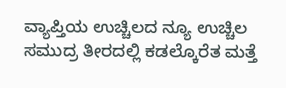ವ್ಯಾಪ್ತಿಯ ಉಚ್ಚಿಲದ ನ್ಯೂ ಉಚ್ಚಿಲ ಸಮುದ್ರ ತೀರದಲ್ಲಿ ಕಡಲ್ಕೊರೆತ ಮತ್ತೆ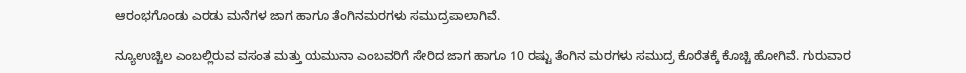ಆರಂಭಗೊಂಡು ಎರಡು ಮನೆಗಳ ಜಾಗ ಹಾಗೂ ತೆಂಗಿನಮರಗಳು ಸಮುದ್ರಪಾಲಾಗಿವೆ.

ನ್ಯೂಉಚ್ಚಿಲ ಎಂಬಲ್ಲಿರುವ ವಸಂತ ಮತ್ತು ಯಮುನಾ ಎಂಬವರಿಗೆ ಸೇರಿದ ಜಾಗ ಹಾಗೂ 10 ರಷ್ಟು ತೆಂಗಿನ ಮರಗಳು ಸಮುದ್ರ ಕೊರೆತಕ್ಕೆ ಕೊಚ್ಚಿ ಹೋಗಿವೆ. ಗುರುವಾರ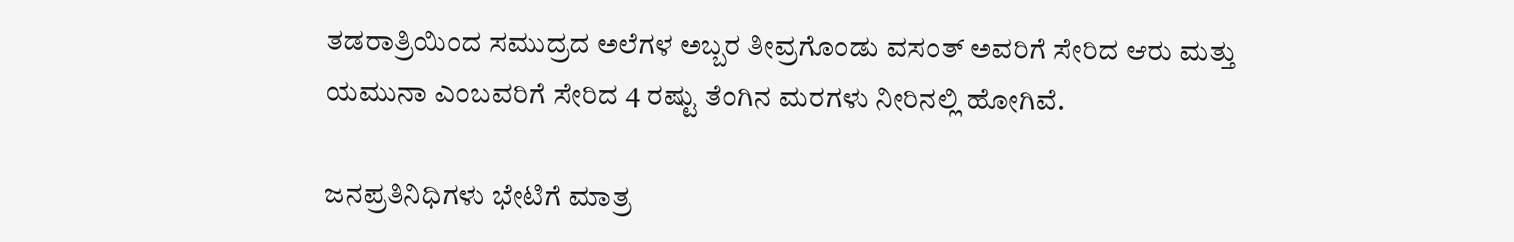ತಡರಾತ್ರಿಯಿಂದ ಸಮುದ್ರದ ಅಲೆಗಳ ಅಬ್ಬರ ತೀವ್ರಗೊಂಡು ವಸಂತ್ ಅವರಿಗೆ ಸೇರಿದ ಆರು ಮತ್ತು ಯಮುನಾ ಎಂಬವರಿಗೆ ಸೇರಿದ 4 ರಷ್ಟು ತೆಂಗಿನ ಮರಗಳು ನೀರಿನಲ್ಲಿ ಹೋಗಿವೆ.

ಜನಪ್ರತಿನಿಧಿಗಳು ಭೇಟಿಗೆ ಮಾತ್ರ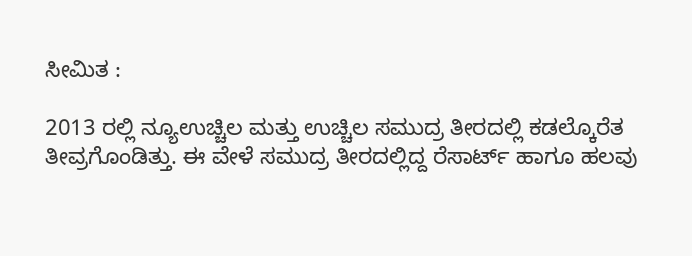ಸೀಮಿತ :

2013 ರಲ್ಲಿ ನ್ಯೂಉಚ್ಚಿಲ ಮತ್ತು ಉಚ್ಚಿಲ ಸಮುದ್ರ ತೀರದಲ್ಲಿ ಕಡಲ್ಕೊರೆತ ತೀವ್ರಗೊಂಡಿತ್ತು. ಈ ವೇಳೆ ಸಮುದ್ರ ತೀರದಲ್ಲಿದ್ದ ರೆಸಾರ್ಟ್ ಹಾಗೂ ಹಲವು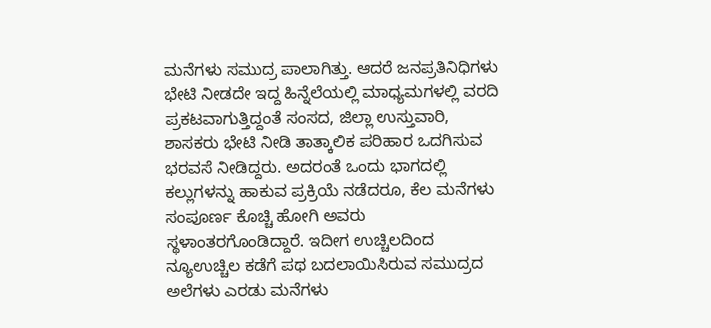ಮನೆಗಳು ಸಮುದ್ರ ಪಾಲಾಗಿತ್ತು. ಆದರೆ ಜನಪ್ರತಿನಿಧಿಗಳು ಭೇಟಿ ನೀಡದೇ ಇದ್ದ ಹಿನ್ನೆಲೆಯಲ್ಲಿ ಮಾಧ್ಯಮಗಳಲ್ಲಿ ವರದಿ ಪ್ರಕಟವಾಗುತ್ತಿದ್ದಂತೆ ಸಂಸದ, ಜಿಲ್ಲಾ ಉಸ್ತುವಾರಿ, ಶಾಸಕರು ಭೇಟಿ ನೀಡಿ ತಾತ್ಕಾಲಿಕ ಪರಿಹಾರ ಒದಗಿಸುವ ಭರವಸೆ ನೀಡಿದ್ದರು. ಅದರಂತೆ ಒಂದು ಭಾಗದಲ್ಲಿ ಕಲ್ಲುಗಳನ್ನು ಹಾಕುವ ಪ್ರಕ್ರಿಯೆ ನಡೆದರೂ, ಕೆಲ ಮನೆಗಳು ಸಂಪೂರ್ಣ ಕೊಚ್ಚಿ ಹೋಗಿ ಅವರು ಸ್ಥಳಾಂತರಗೊಂಡಿದ್ದಾರೆ. ಇದೀಗ ಉಚ್ಚಿಲದಿಂದ ನ್ಯೂಉಚ್ಚಿಲ ಕಡೆಗೆ ಪಥ ಬದಲಾಯಿಸಿರುವ ಸಮುದ್ರದ ಅಲೆಗಳು ಎರಡು ಮನೆಗಳು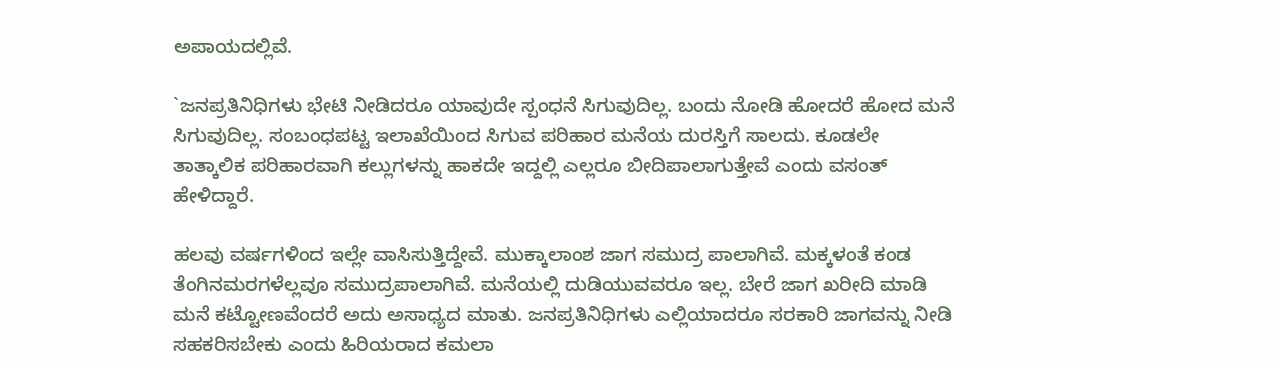ಅಪಾಯದಲ್ಲಿವೆ.

`ಜನಪ್ರತಿನಿಧಿಗಳು ಭೇಟಿ ನೀಡಿದರೂ ಯಾವುದೇ ಸ್ಪಂಧನೆ ಸಿಗುವುದಿಲ್ಲ. ಬಂದು ನೋಡಿ ಹೋದರೆ ಹೋದ ಮನೆ ಸಿಗುವುದಿಲ್ಲ. ಸಂಬಂಧಪಟ್ಟ ಇಲಾಖೆಯಿಂದ ಸಿಗುವ ಪರಿಹಾರ ಮನೆಯ ದುರಸ್ತಿಗೆ ಸಾಲದು. ಕೂಡಲೇ ತಾತ್ಕಾಲಿಕ ಪರಿಹಾರವಾಗಿ ಕಲ್ಲುಗಳನ್ನು ಹಾಕದೇ ಇದ್ದಲ್ಲಿ ಎಲ್ಲರೂ ಬೀದಿಪಾಲಾಗುತ್ತೇವೆ ಎಂದು ವಸಂತ್ ಹೇಳಿದ್ದಾರೆ.

ಹಲವು ವರ್ಷಗಳಿಂದ ಇಲ್ಲೇ ವಾಸಿಸುತ್ತಿದ್ದೇವೆ. ಮುಕ್ಕಾಲಾಂಶ ಜಾಗ ಸಮುದ್ರ ಪಾಲಾಗಿವೆ. ಮಕ್ಕಳಂತೆ ಕಂಡ ತೆಂಗಿನಮರಗಳೆಲ್ಲವೂ ಸಮುದ್ರಪಾಲಾಗಿವೆ. ಮನೆಯಲ್ಲಿ ದುಡಿಯುವವರೂ ಇಲ್ಲ. ಬೇರೆ ಜಾಗ ಖರೀದಿ ಮಾಡಿ ಮನೆ ಕಟ್ಟೋಣವೆಂದರೆ ಅದು ಅಸಾಧ್ಯದ ಮಾತು. ಜನಪ್ರತಿನಿಧಿಗಳು ಎಲ್ಲಿಯಾದರೂ ಸರಕಾರಿ ಜಾಗವನ್ನು ನೀಡಿ ಸಹಕರಿಸಬೇಕು ಎಂದು ಹಿರಿಯರಾದ ಕಮಲಾ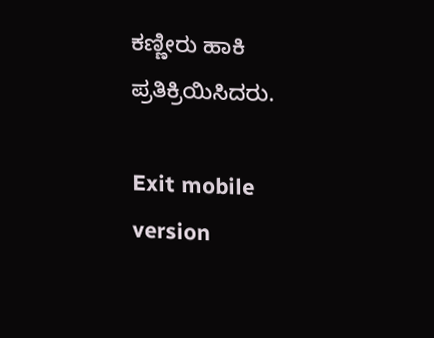ಕಣ್ಣೀರು ಹಾಕಿ ಪ್ರತಿಕ್ರಿಯಿಸಿದರು.

Exit mobile version